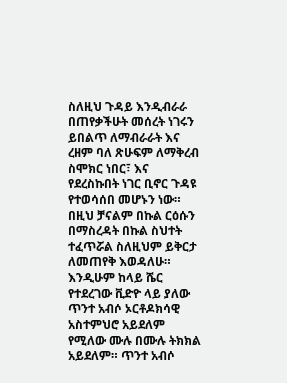ስለዚህ ጉዳይ እንዲብራራ በጠየቃችሁት መሰረት ነገሩን ይበልጥ ለማብራራት እና ረዘም ባለ ጽሁፍም ለማቅረብ ስሞክር ነበር፣ እና የደረስኩበት ነገር ቢኖር ጉዳዩ የተወሳሰበ መሆኑን ነው። በዚህ ቻናልም በኩል ርዕሱን በማስረዳት በኩል ስህተት ተፈጥሯል ስለዚህም ይቅርታ ለመጠየቅ እወዳለሁ።
እንዲሁም ከላይ ሼር የተደረገው ቪድዮ ላይ ያለው ጥንተ አብሶ ኦርቶዶክሳዊ አስተምህሮ አይደለም የሚለው ሙሉ በሙሉ ትክክል አይደለም። ጥንተ አብሶ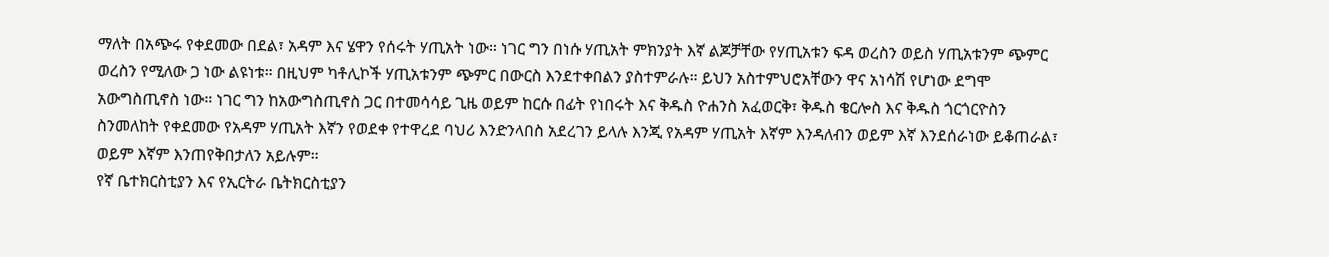ማለት በአጭሩ የቀደመው በደል፣ አዳም እና ሄዋን የሰሩት ሃጢአት ነው። ነገር ግን በነሱ ሃጢአት ምክንያት እኛ ልጆቻቸው የሃጢአቱን ፍዳ ወረስን ወይስ ሃጢአቱንም ጭምር ወረስን የሚለው ጋ ነው ልዩነቱ። በዚህም ካቶሊኮች ሃጢአቱንም ጭምር በውርስ እንደተቀበልን ያስተምራሉ። ይህን አስተምህሮአቸውን ዋና አነሳሽ የሆነው ደግሞ አውግስጢኖስ ነው። ነገር ግን ከአውግስጢኖስ ጋር በተመሳሳይ ጊዜ ወይም ከርሱ በፊት የነበሩት እና ቅዱስ ዮሐንስ አፈወርቅ፣ ቅዱስ ቄርሎስ እና ቅዱስ ጎርጎርዮስን ስንመለከት የቀደመው የአዳም ሃጢአት እኛን የወደቀ የተዋረደ ባህሪ እንድንላበስ አደረገን ይላሉ እንጂ የአዳም ሃጢአት እኛም እንዳለብን ወይም እኛ እንደሰራነው ይቆጠራል፣ ወይም እኛም እንጠየቅበታለን አይሉም።
የኛ ቤተክርስቲያን እና የኢርትራ ቤትክርስቲያን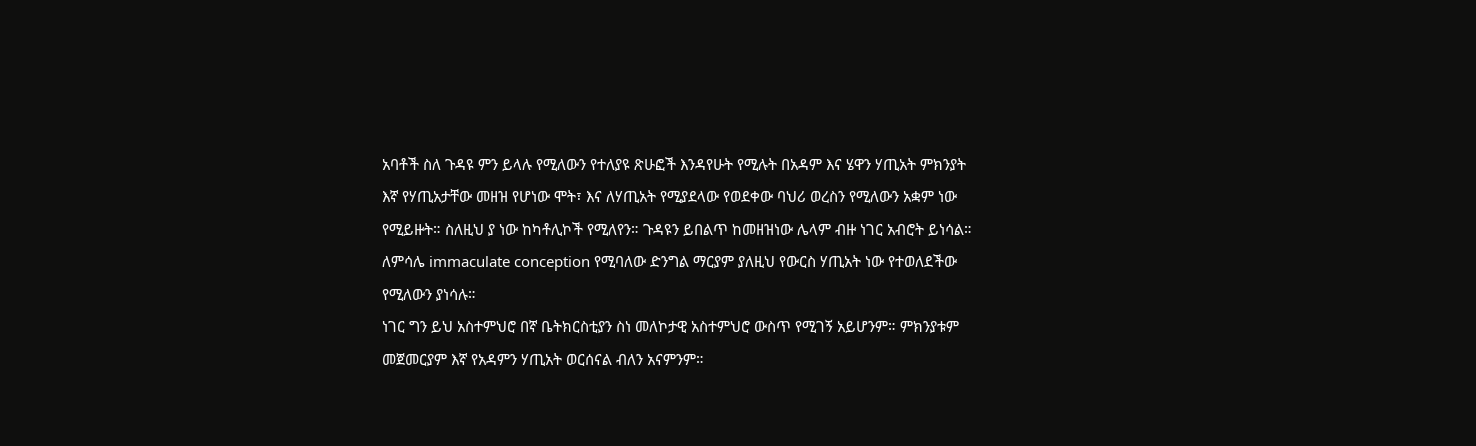አባቶች ስለ ጉዳዩ ምን ይላሉ የሚለውን የተለያዩ ጽሁፎች እንዳየሁት የሚሉት በአዳም እና ሄዋን ሃጢአት ምክንያት እኛ የሃጢአታቸው መዘዝ የሆነው ሞት፣ እና ለሃጢአት የሚያደላው የወደቀው ባህሪ ወረስን የሚለውን አቋም ነው የሚይዙት። ስለዚህ ያ ነው ከካቶሊኮች የሚለየን። ጉዳዩን ይበልጥ ከመዘዝነው ሌላም ብዙ ነገር አብሮት ይነሳል። ለምሳሌ immaculate conception የሚባለው ድንግል ማርያም ያለዚህ የውርስ ሃጢአት ነው የተወለደችው የሚለውን ያነሳሉ።
ነገር ግን ይህ አስተምህሮ በኛ ቤትክርስቲያን ስነ መለኮታዊ አስተምህሮ ውስጥ የሚገኝ አይሆንም። ምክንያቱም መጀመርያም እኛ የአዳምን ሃጢአት ወርሰናል ብለን አናምንም።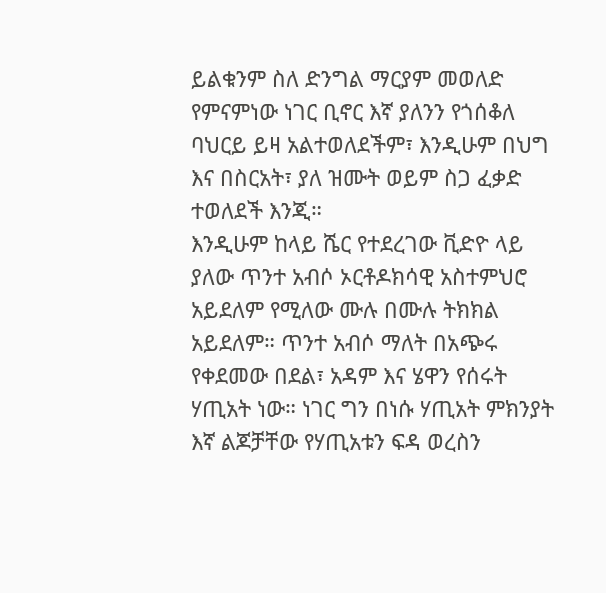ይልቁንም ስለ ድንግል ማርያም መወለድ የምናምነው ነገር ቢኖር እኛ ያለንን የጎሰቆለ ባህርይ ይዛ አልተወለደችም፣ እንዲሁም በህግ እና በስርአት፣ ያለ ዝሙት ወይም ስጋ ፈቃድ ተወለደች እንጂ።
እንዲሁም ከላይ ሼር የተደረገው ቪድዮ ላይ ያለው ጥንተ አብሶ ኦርቶዶክሳዊ አስተምህሮ አይደለም የሚለው ሙሉ በሙሉ ትክክል አይደለም። ጥንተ አብሶ ማለት በአጭሩ የቀደመው በደል፣ አዳም እና ሄዋን የሰሩት ሃጢአት ነው። ነገር ግን በነሱ ሃጢአት ምክንያት እኛ ልጆቻቸው የሃጢአቱን ፍዳ ወረስን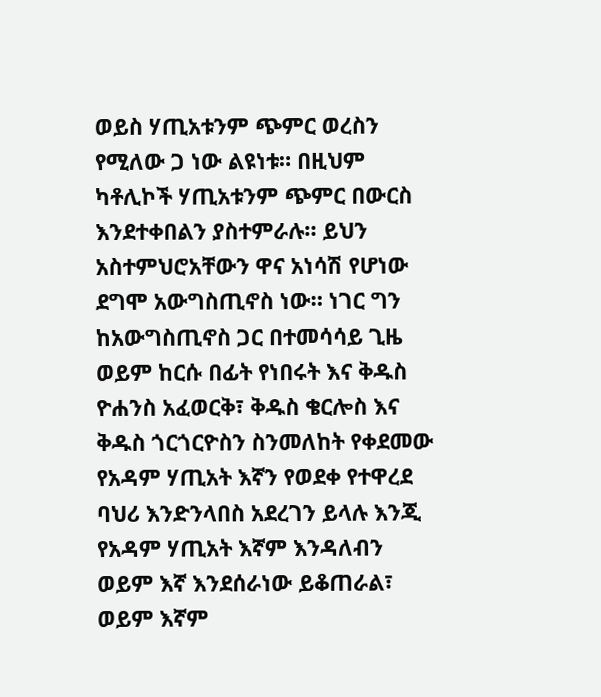ወይስ ሃጢአቱንም ጭምር ወረስን የሚለው ጋ ነው ልዩነቱ። በዚህም ካቶሊኮች ሃጢአቱንም ጭምር በውርስ እንደተቀበልን ያስተምራሉ። ይህን አስተምህሮአቸውን ዋና አነሳሽ የሆነው ደግሞ አውግስጢኖስ ነው። ነገር ግን ከአውግስጢኖስ ጋር በተመሳሳይ ጊዜ ወይም ከርሱ በፊት የነበሩት እና ቅዱስ ዮሐንስ አፈወርቅ፣ ቅዱስ ቄርሎስ እና ቅዱስ ጎርጎርዮስን ስንመለከት የቀደመው የአዳም ሃጢአት እኛን የወደቀ የተዋረደ ባህሪ እንድንላበስ አደረገን ይላሉ እንጂ የአዳም ሃጢአት እኛም እንዳለብን ወይም እኛ እንደሰራነው ይቆጠራል፣ ወይም እኛም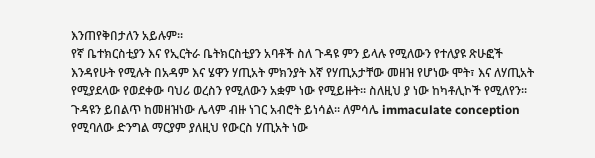እንጠየቅበታለን አይሉም።
የኛ ቤተክርስቲያን እና የኢርትራ ቤትክርስቲያን አባቶች ስለ ጉዳዩ ምን ይላሉ የሚለውን የተለያዩ ጽሁፎች እንዳየሁት የሚሉት በአዳም እና ሄዋን ሃጢአት ምክንያት እኛ የሃጢአታቸው መዘዝ የሆነው ሞት፣ እና ለሃጢአት የሚያደላው የወደቀው ባህሪ ወረስን የሚለውን አቋም ነው የሚይዙት። ስለዚህ ያ ነው ከካቶሊኮች የሚለየን። ጉዳዩን ይበልጥ ከመዘዝነው ሌላም ብዙ ነገር አብሮት ይነሳል። ለምሳሌ immaculate conception የሚባለው ድንግል ማርያም ያለዚህ የውርስ ሃጢአት ነው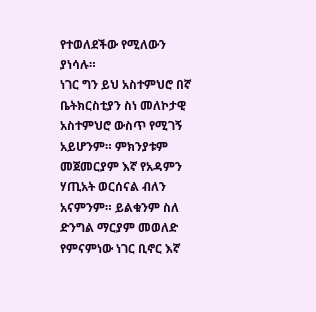የተወለደችው የሚለውን ያነሳሉ።
ነገር ግን ይህ አስተምህሮ በኛ ቤትክርስቲያን ስነ መለኮታዊ አስተምህሮ ውስጥ የሚገኝ አይሆንም። ምክንያቱም መጀመርያም እኛ የአዳምን ሃጢአት ወርሰናል ብለን አናምንም። ይልቁንም ስለ ድንግል ማርያም መወለድ የምናምነው ነገር ቢኖር እኛ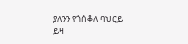ያለንን የጎሰቆለ ባህርይ ይዛ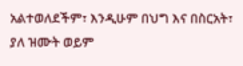አልተወለደችም፣ እንዲሁም በህግ እና በስርአት፣ ያለ ዝሙት ወይም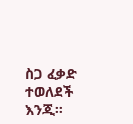ስጋ ፈቃድ ተወለደች እንጂ።